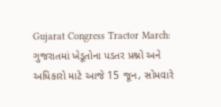Gujarat Congress Tractor March: ગુજરાતમાં ખેડૂતોના પડતર પ્રશ્નો અને અધિકારો માટે આજે 15 જૂન, સોમવારે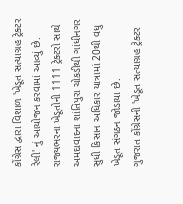કોંગ્રેસ દ્વારા વિશાળ 'ખેડૂત સત્યાગ્રહ ટ્રેક્ટર રેલી' નું આયોજન કરવામાં આવ્યું છે. રાજ્યભરના ખેડૂતોની 1111 ટ્રેક્ટરો સાથે અમદાવાદના શાંતિપુરા ચોકડીથી ગાંધીનગર સુધી કિસાન અધિકાર યાત્રામાં 20થી વધુ ખેડૂત સંગઠન જોડાયા છે.
ગુજરાત કોંગ્રેસની 'ખેડૂત સત્યાગ્રહ ટ્રેક્ટર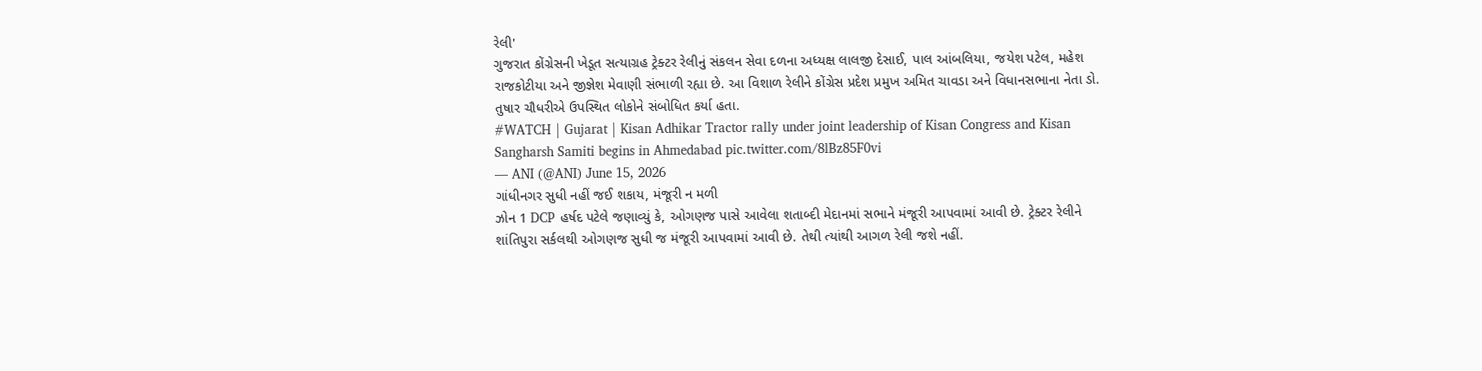રેલી'
ગુજરાત કોંગ્રેસની ખેડૂત સત્યાગ્રહ ટ્રેક્ટર રેલીનું સંકલન સેવા દળના અધ્યક્ષ લાલજી દેસાઈ, પાલ આંબલિયા, જયેશ પટેલ, મહેશ રાજકોટીયા અને જીજ્ઞેશ મેવાણી સંભાળી રહ્યા છે. આ વિશાળ રેલીને કોંગ્રેસ પ્રદેશ પ્રમુખ અમિત ચાવડા અને વિધાનસભાના નેતા ડો. તુષાર ચૌધરીએ ઉપસ્થિત લોકોને સંબોધિત કર્યા હતા.
#WATCH | Gujarat | Kisan Adhikar Tractor rally under joint leadership of Kisan Congress and Kisan Sangharsh Samiti begins in Ahmedabad pic.twitter.com/8lBz85F0vi
— ANI (@ANI) June 15, 2026
ગાંધીનગર સુધી નહીં જઈ શકાય, મંજૂરી ન મળી
ઝોન 1 DCP હર્ષદ પટેલે જણાવ્યું કે, ઓગણજ પાસે આવેલા શતાબ્દી મેદાનમાં સભાને મંજૂરી આપવામાં આવી છે. ટ્રેક્ટર રેલીને શાંતિપુરા સર્કલથી ઓગણજ સુધી જ મંજૂરી આપવામાં આવી છે. તેથી ત્યાંથી આગળ રેલી જશે નહીં.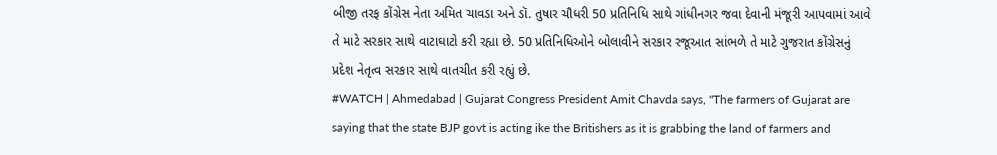બીજી તરફ કોંગ્રેસ નેતા અમિત ચાવડા અને ડૉ. તુષાર ચૌધરી 50 પ્રતિનિધિ સાથે ગાંધીનગર જવા દેવાની મંજૂરી આપવામાં આવે તે માટે સરકાર સાથે વાટાઘાટો કરી રહ્યા છે. 50 પ્રતિનિધિઓને બોલાવીને સરકાર રજૂઆત સાંભળે તે માટે ગુજરાત કોંગ્રેસનું પ્રદેશ નેતૃત્વ સરકાર સાથે વાતચીત કરી રહ્યું છે.
#WATCH | Ahmedabad | Gujarat Congress President Amit Chavda says, "The farmers of Gujarat are saying that the state BJP govt is acting ike the Britishers as it is grabbing the land of farmers and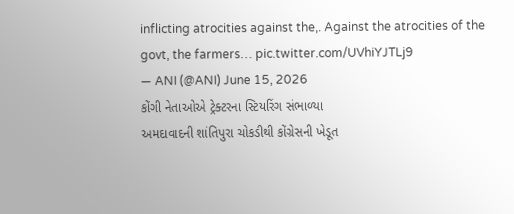inflicting atrocities against the,. Against the atrocities of the govt, the farmers… pic.twitter.com/UVhiYJTLj9
— ANI (@ANI) June 15, 2026
કોંગી નેતાઓએ ટ્રેક્ટરના સ્ટિયરિંગ સંભાળ્યા
અમદાવાદની શાંતિપુરા ચોકડીથી કોંગ્રેસની ખેડૂત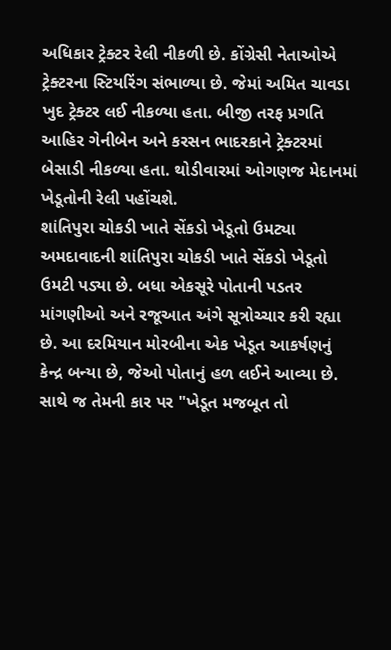અધિકાર ટ્રેક્ટર રેલી નીકળી છે. કોંગ્રેસી નેતાઓએ ટ્રેક્ટરના સ્ટિયરિંગ સંભાળ્યા છે. જેમાં અમિત ચાવડા ખુદ ટ્રેક્ટર લઈ નીકળ્યા હતા. બીજી તરફ પ્રગતિ આહિર ગેનીબેન અને કરસન ભાદરકાને ટ્રેક્ટરમાં બેસાડી નીકળ્યા હતા. થોડીવારમાં ઓગણજ મેદાનમાં ખેડૂતોની રેલી પહોંચશે.
શાંતિપુરા ચોકડી ખાતે સેંકડો ખેડૂતો ઉમટ્યા
અમદાવાદની શાંતિપુરા ચોકડી ખાતે સેંકડો ખેડૂતો ઉમટી પડ્યા છે. બધા એકસૂરે પોતાની પડતર માંગણીઓ અને રજૂઆત અંગે સૂત્રોચ્ચાર કરી રહ્યા છે. આ દરમિયાન મોરબીના એક ખેડૂત આકર્ષણનું કેન્દ્ર બન્યા છે, જેઓ પોતાનું હળ લઈને આવ્યા છે. સાથે જ તેમની કાર પર "ખેડૂત મજબૂત તો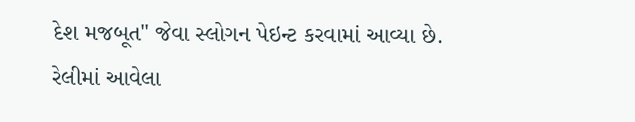દેશ મજબૂત" જેવા સ્લોગન પેઇન્ટ કરવામાં આવ્યા છે.
રેલીમાં આવેલા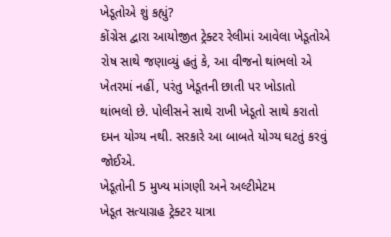ખેડૂતોએ શું કહ્યું?
કોંગ્રેસ દ્વારા આયોજીત ટ્રેક્ટર રેલીમાં આવેલા ખેડૂતોએ રોષ સાથે જણાવ્યું હતું કે, આ વીજનો થાંભલો એ ખેતરમાં નહીં, પરંતુ ખેડૂતની છાતી પર ખોડાતો થાંભલો છે. પોલીસને સાથે રાખી ખેડૂતો સાથે કરાતો દમન યોગ્ય નથી. સરકારે આ બાબતે યોગ્ય ઘટતું કરવું જોઈએ.
ખેડૂતોની 5 મુખ્ય માંગણી અને અલ્ટીમેટમ
ખેડૂત સત્યાગ્રહ ટ્રેક્ટર યાત્રા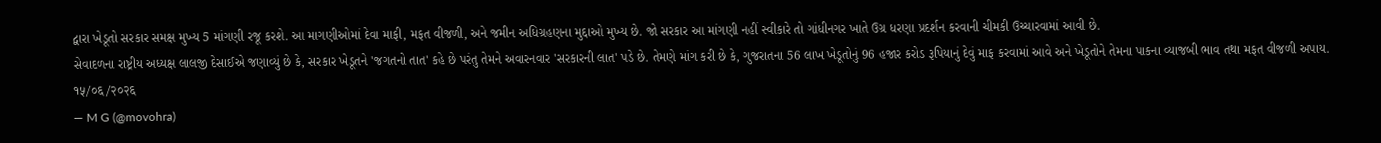દ્વારા ખેડૂતો સરકાર સમક્ષ મુખ્ય 5 માંગણી રજૂ કરશે. આ માગણીઓમાં દેવા માફી, મફત વીજળી, અને જમીન અધિગ્રહણના મુદ્દાઓ મુખ્ય છે. જો સરકાર આ માંગણી નહીં સ્વીકારે તો ગાંધીનગર ખાતે ઉગ્ર ધરણા પ્રદર્શન કરવાની ચીમકી ઉચ્ચારવામાં આવી છે.
સેવાદળના રાષ્ટ્રીય અધ્યક્ષ લાલજી દેસાઈએ જણાવ્યું છે કે, સરકાર ખેડૂતને 'જગતનો તાત' કહે છે પરંતુ તેમને અવારનવાર 'સરકારની લાત' પડે છે. તેમણે માંગ કરી છે કે, ગુજરાતના 56 લાખ ખેડૂતોનું 96 હજાર કરોડ રૂપિયાનું દેવું માફ કરવામાં આવે અને ખેડૂતોને તેમના પાકના વ્યાજબી ભાવ તથા મફત વીજળી અપાય.
१५/०६/२०२६
— M G (@movohra)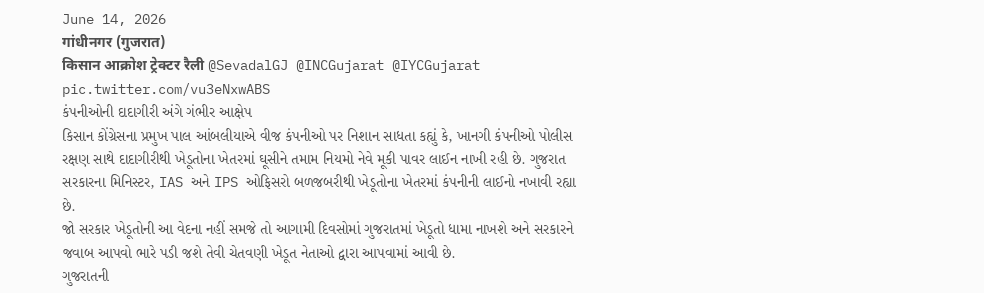June 14, 2026
गांधीनगर (गुजरात)
किसान आक्रोश ट्रेक्टर रैली @SevadalGJ @INCGujarat @IYCGujarat pic.twitter.com/vu3eNxwABS
કંપનીઓની દાદાગીરી અંગે ગંભીર આક્ષેપ
કિસાન કોંગ્રેસના પ્રમુખ પાલ આંબલીયાએ વીજ કંપનીઓ પર નિશાન સાધતા કહ્યું કે, ખાનગી કંપનીઓ પોલીસ રક્ષણ સાથે દાદાગીરીથી ખેડૂતોના ખેતરમાં ઘૂસીને તમામ નિયમો નેવે મૂકી પાવર લાઈન નાખી રહી છે. ગુજરાત સરકારના મિનિસ્ટર, IAS અને IPS ઓફિસરો બળજબરીથી ખેડૂતોના ખેતરમાં કંપનીની લાઈનો નખાવી રહ્યા છે.
જો સરકાર ખેડૂતોની આ વેદના નહીં સમજે તો આગામી દિવસોમાં ગુજરાતમાં ખેડૂતો ધામા નાખશે અને સરકારને જવાબ આપવો ભારે પડી જશે તેવી ચેતવણી ખેડૂત નેતાઓ દ્વારા આપવામાં આવી છે.
ગુજરાતની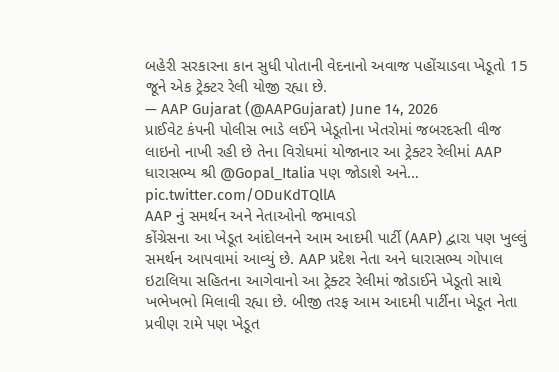બહેરી સરકારના કાન સુધી પોતાની વેદનાનો અવાજ પહોંચાડવા ખેડૂતો 15 જૂને એક ટ્રેક્ટર રેલી યોજી રહ્યા છે.
— AAP Gujarat (@AAPGujarat) June 14, 2026
પ્રાઈવેટ કંપની પોલીસ ભાડે લઈને ખેડૂતોના ખેતરોમાં જબરદસ્તી વીજ લાઇનો નાખી રહી છે તેના વિરોધમાં યોજાનાર આ ટ્રેક્ટર રેલીમાં AAP ધારાસભ્ય શ્રી @Gopal_Italia પણ જોડાશે અને… pic.twitter.com/ODuKdTQllA
AAP નું સમર્થન અને નેતાઓનો જમાવડો
કોંગ્રેસના આ ખેડૂત આંદોલનને આમ આદમી પાર્ટી (AAP) દ્વારા પણ ખુલ્લું સમર્થન આપવામાં આવ્યું છે. AAP પ્રદેશ નેતા અને ધારાસભ્ય ગોપાલ ઇટાલિયા સહિતના આગેવાનો આ ટ્રેક્ટર રેલીમાં જોડાઈને ખેડૂતો સાથે ખભેખભો મિલાવી રહ્યા છે. બીજી તરફ આમ આદમી પાર્ટીના ખેડૂત નેતા પ્રવીણ રામે પણ ખેડૂત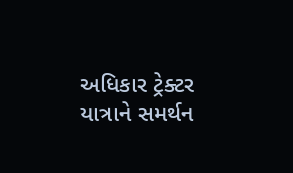અધિકાર ટ્રેક્ટર યાત્રાને સમર્થન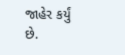જાહેર કર્યું છે.